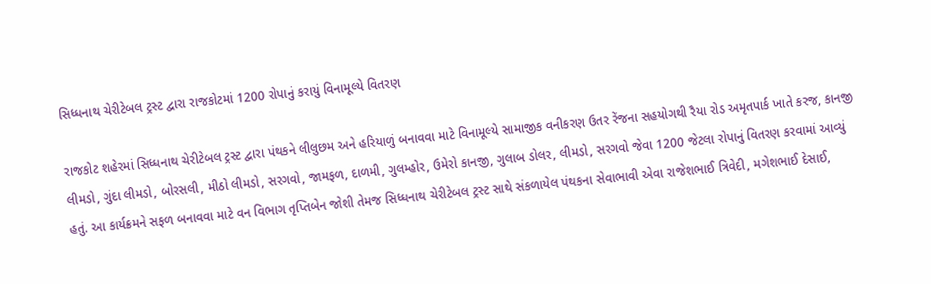સિધ્ધનાથ ચેરીટેબલ ટ્રસ્ટ દ્વારા રાજકોટમાં 1200 રોપાનું કરાયું વિનામૂલ્યે વિતરણ

રાજકોટ શહેરમાં સિધ્ધનાથ ચેરીટેબલ ટ્રસ્ટ દ્વારા પંથકને લીલુછમ અને હરિયાળું બનાવવા માટે વિનામૂલ્યે સામાજીક વનીકરણ ઉતર રેંજના સહયોગથી રૈયા રોડ અમૃતપાર્ક ખાતે કરજ, કાનજી લીમડો, ગુંદા લીમડો, બોરસલી, મીઠો લીમડો, સરગવો, જામફળ, દાળમી, ગુલમ્હોર, ઉમેરો કાનજી, ગુલાબ ડોલર, લીમડો, સરગવો જેવા 1200 જેટલા રોપાનું વિતરણ કરવામાં આવ્યું હતું. આ કાર્યક્રમને સફળ બનાવવા માટે વન વિભાગ તૃપ્તિબેન જોશી તેમજ સિધ્ધનાથ ચેરીટેબલ ટ્રસ્ટ સાથે સંકળાયેલ પંથકના સેવાભાવી એવા રાજેશભાઈ ત્રિવેદી, મગેશભાઈ દેસાઈ,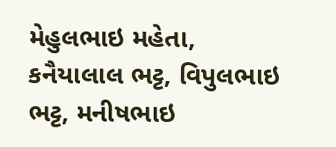મેહુલભાઇ મહેતા, કનૈયાલાલ ભટ્ટ, વિપુલભાઇ ભટ્ટ, મનીષભાઇ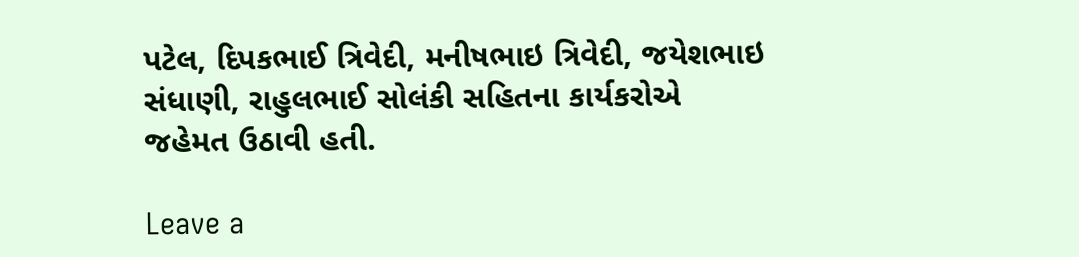પટેલ, દિપકભાઈ ત્રિવેદી, મનીષભાઇ ત્રિવેદી, જયેશભાઇ સંધાણી, રાહુલભાઈ સોલંકી સહિતના કાર્યકરોએ જહેમત ઉઠાવી હતી.

Leave a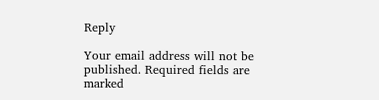Reply

Your email address will not be published. Required fields are marked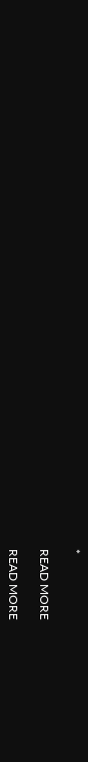*

READ MORE

READ MORE